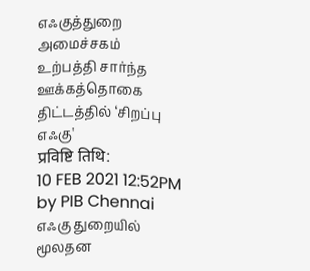எஃகுத்துறை அமைச்சகம்
உற்பத்தி சார்ந்த ஊக்கத்தொகை திட்டத்தில் ‘சிறப்பு எஃகு'
प्रविष्टि तिथि:
10 FEB 2021 12:52PM by PIB Chennai
எஃகு துறையில் மூலதன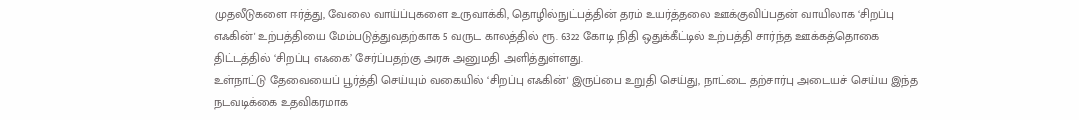முதலீடுகளை ஈர்த்து, வேலை வாய்ப்புகளை உருவாக்கி, தொழில்நுட்பத்தின் தரம் உயர்த்தலை ஊக்குவிப்பதன் வாயிலாக ‘சிறப்பு எஃகின்' உற்பத்தியை மேம்படுத்துவதற்காக 5 வருட காலத்தில் ரூ. 6322 கோடி நிதி ஒதுக்கீட்டில் உற்பத்தி சார்ந்த ஊக்கத்தொகை திட்டத்தில் ‘சிறப்பு எஃகை’ சேர்ப்பதற்கு அரசு அனுமதி அளித்துள்ளது.
உள்நாட்டு தேவையைப் பூர்த்தி செய்யும் வகையில் ‘சிறப்பு எஃகின்' இருப்பை உறுதி செய்து, நாட்டை தற்சார்பு அடையச் செய்ய இந்த நடவடிக்கை உதவிகரமாக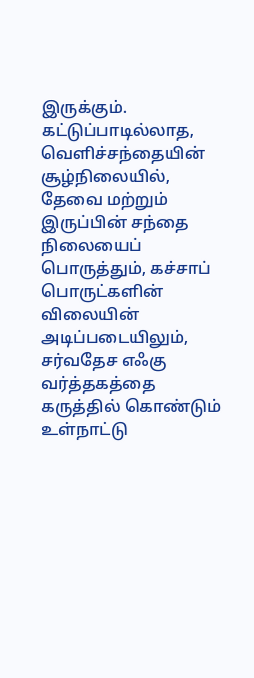இருக்கும். கட்டுப்பாடில்லாத, வெளிச்சந்தையின் சூழ்நிலையில், தேவை மற்றும் இருப்பின் சந்தை நிலையைப் பொருத்தும், கச்சாப் பொருட்களின் விலையின் அடிப்படையிலும், சர்வதேச எஃகு வர்த்தகத்தை கருத்தில் கொண்டும் உள்நாட்டு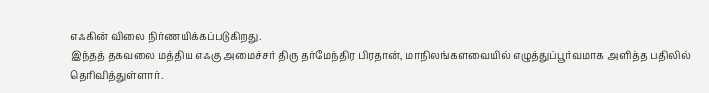எஃகின் விலை நிர்ணயிக்கப்படுகிறது.
இந்தத் தகவலை மத்திய எஃகு அமைச்சர் திரு தர்மேந்திர பிரதான், மாநிலங்களவையில் எழுத்துப்பூர்வமாக அளித்த பதிலில் தெரிவித்துள்ளார்.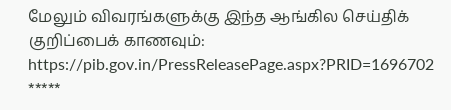மேலும் விவரங்களுக்கு இந்த ஆங்கில செய்திக் குறிப்பைக் காணவும்:
https://pib.gov.in/PressReleasePage.aspx?PRID=1696702
*****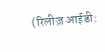(रिलीज़ आईडी: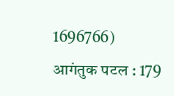1696766)
आगंतुक पटल : 179